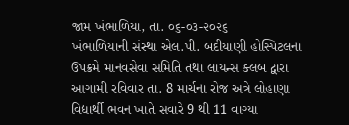જામ ખંભાળિયા, તા. ૦૬-૦૩-૨૦૨૬
ખંભાળિયાની સંસ્થા એલ.પી. બદીયાણી હોસ્પિટલના ઉપક્રમે માનવસેવા સમિતિ તથા લાયન્સ ક્લબ દ્વારા આગામી રવિવાર તા. 8 માર્ચના રોજ અત્રે લોહાણા વિદ્યાર્થી ભવન ખાતે સવારે 9 થી 11 વાગ્યા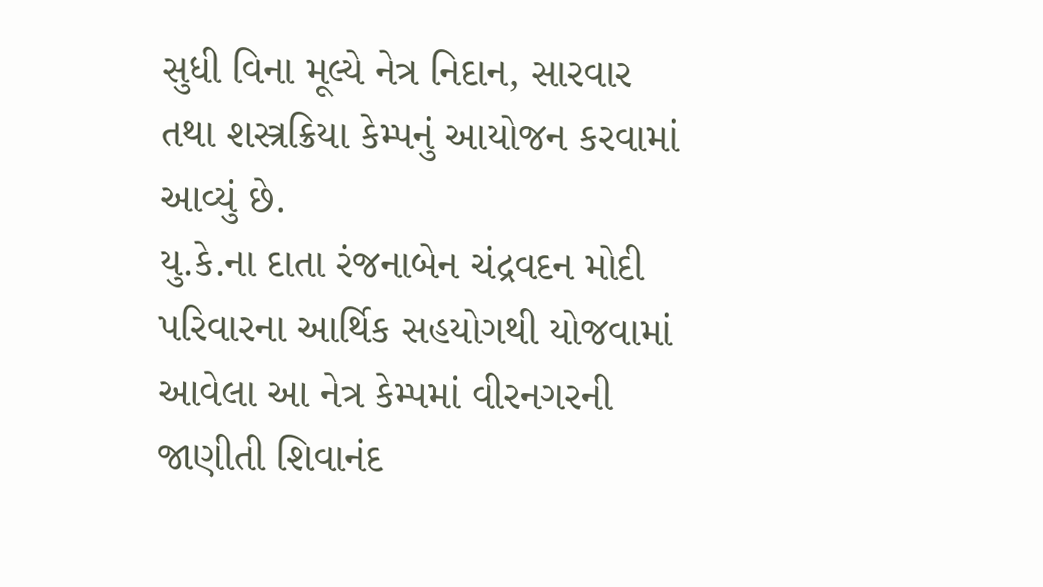સુધી વિના મૂલ્યે નેત્ર નિદાન, સારવાર તથા શસ્ત્રક્રિયા કેમ્પનું આયોજન કરવામાં આવ્યું છે.
યુ.કે.ના દાતા રંજનાબેન ચંદ્રવદન મોદી પરિવારના આર્થિક સહયોગથી યોજવામાં આવેલા આ નેત્ર કેમ્પમાં વીરનગરની જાણીતી શિવાનંદ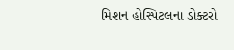મિશન હોસ્પિટલના ડોક્ટરો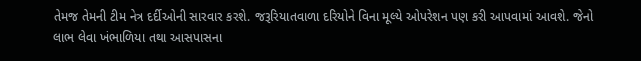તેમજ તેમની ટીમ નેત્ર દર્દીઓની સારવાર કરશે. જરૂરિયાતવાળા દરિયોને વિના મૂલ્યે ઓપરેશન પણ કરી આપવામાં આવશે. જેનો લાભ લેવા ખંભાળિયા તથા આસપાસના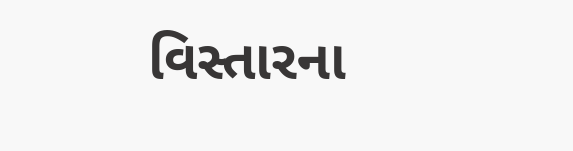વિસ્તારના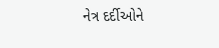નેત્ર દર્દીઓને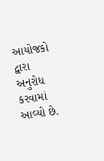આયોજકો દ્વારા અનુરોધ કરવામાં આવ્યો છે.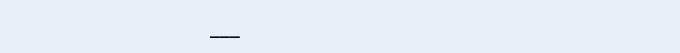___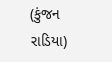(કુંજન રાડિયા)